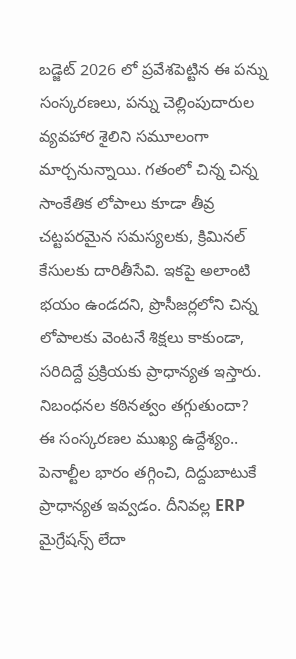బడ్జెట్ 2026 లో ప్రవేశపెట్టిన ఈ పన్ను సంస్కరణలు, పన్ను చెల్లింపుదారుల వ్యవహార శైలిని సమూలంగా మార్చనున్నాయి. గతంలో చిన్న చిన్న సాంకేతిక లోపాలు కూడా తీవ్ర చట్టపరమైన సమస్యలకు, క్రిమినల్ కేసులకు దారితీసేవి. ఇకపై అలాంటి భయం ఉండదని, ప్రొసీజర్లలోని చిన్న లోపాలకు వెంటనే శిక్షలు కాకుండా, సరిదిద్దే ప్రక్రియకు ప్రాధాన్యత ఇస్తారు.
నిబంధనల కఠినత్వం తగ్గుతుందా?
ఈ సంస్కరణల ముఖ్య ఉద్దేశ్యం.. పెనాల్టీల భారం తగ్గించి, దిద్దుబాటుకే ప్రాధాన్యత ఇవ్వడం. దీనివల్ల ERP మైగ్రేషన్స్ లేదా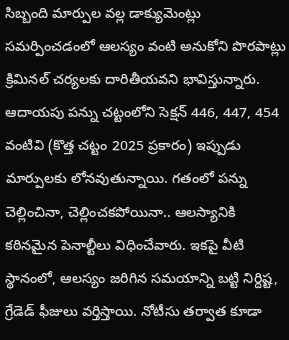సిబ్బంది మార్పుల వల్ల డాక్యుమెంట్లు సమర్పించడంలో ఆలస్యం వంటి అనుకోని పొరపాట్లు క్రిమినల్ చర్యలకు దారితీయవని భావిస్తున్నారు. ఆదాయపు పన్ను చట్టంలోని సెక్షన్ 446, 447, 454 వంటివి (కొత్త చట్టం 2025 ప్రకారం) ఇప్పుడు మార్పులకు లోనవుతున్నాయి. గతంలో పన్ను చెల్లించినా, చెల్లించకపోయినా.. ఆలస్యానికి కఠినమైన పెనాల్టీలు విధించేవారు. ఇకపై వీటి స్థానంలో, ఆలస్యం జరిగిన సమయాన్ని బట్టి నిర్దిష్ట, గ్రేడెడ్ ఫీజులు వర్తిస్తాయి. నోటీసు తర్వాత కూడా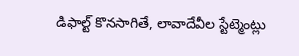డిఫాల్ట్ కొనసాగితే, లావాదేవీల స్టేట్మెంట్లు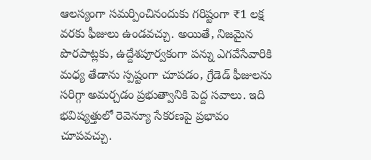ఆలస్యంగా సమర్పించినందుకు గరిష్టంగా ₹1 లక్ష వరకు ఫీజులు ఉండవచ్చు. అయితే, నిజమైన పొరపాట్లకు, ఉద్దేశపూర్వకంగా పన్ను ఎగవేసేవారికి మధ్య తేడాను స్పష్టంగా చూపడం, గ్రేడెడ్ ఫీజులను సరిగ్గా అమర్చడం ప్రభుత్వానికి పెద్ద సవాలు. ఇది భవిష్యత్తులో రెవెన్యూ సేకరణపై ప్రభావం చూపవచ్చు.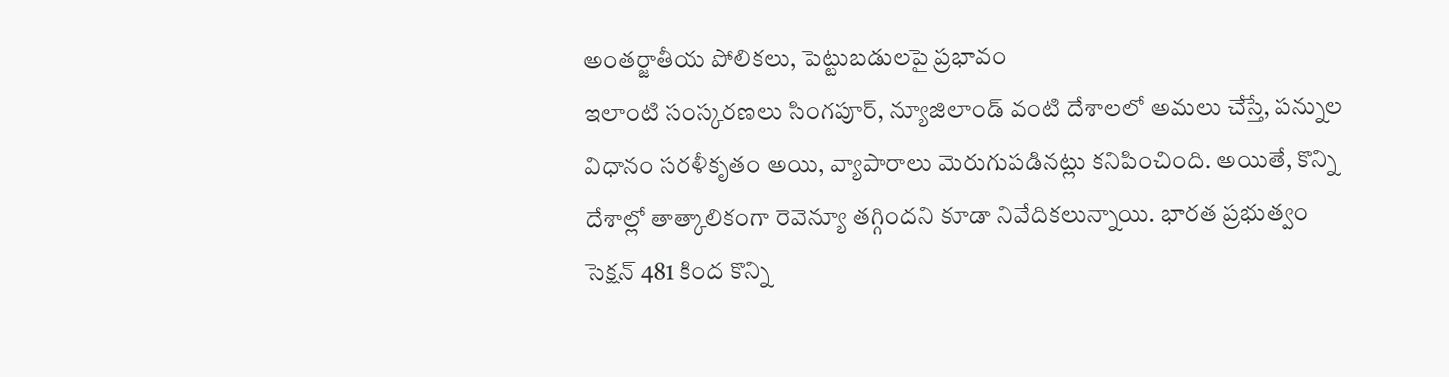అంతర్జాతీయ పోలికలు, పెట్టుబడులపై ప్రభావం
ఇలాంటి సంస్కరణలు సింగపూర్, న్యూజిలాండ్ వంటి దేశాలలో అమలు చేస్తే, పన్నుల విధానం సరళీకృతం అయి, వ్యాపారాలు మెరుగుపడినట్లు కనిపించింది. అయితే, కొన్ని దేశాల్లో తాత్కాలికంగా రెవెన్యూ తగ్గిందని కూడా నివేదికలున్నాయి. భారత ప్రభుత్వం సెక్షన్ 481 కింద కొన్ని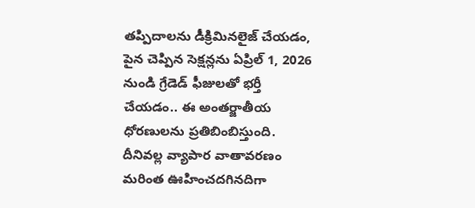తప్పిదాలను డీక్రిమినలైజ్ చేయడం, పైన చెప్పిన సెక్షన్లను ఏప్రిల్ 1, 2026 నుండి గ్రేడెడ్ ఫీజులతో భర్తీ చేయడం.. ఈ అంతర్జాతీయ ధోరణులను ప్రతిబింబిస్తుంది. దీనివల్ల వ్యాపార వాతావరణం మరింత ఊహించదగినదిగా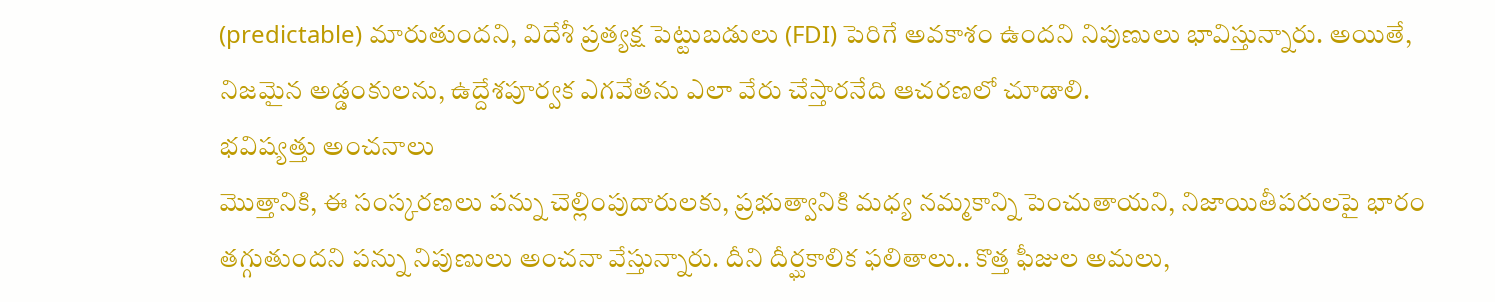(predictable) మారుతుందని, విదేశీ ప్రత్యక్ష పెట్టుబడులు (FDI) పెరిగే అవకాశం ఉందని నిపుణులు భావిస్తున్నారు. అయితే, నిజమైన అడ్డంకులను, ఉద్దేశపూర్వక ఎగవేతను ఎలా వేరు చేస్తారనేది ఆచరణలో చూడాలి.
భవిష్యత్తు అంచనాలు
మొత్తానికి, ఈ సంస్కరణలు పన్ను చెల్లింపుదారులకు, ప్రభుత్వానికి మధ్య నమ్మకాన్ని పెంచుతాయని, నిజాయితీపరులపై భారం తగ్గుతుందని పన్ను నిపుణులు అంచనా వేస్తున్నారు. దీని దీర్ఘకాలిక ఫలితాలు.. కొత్త ఫీజుల అమలు,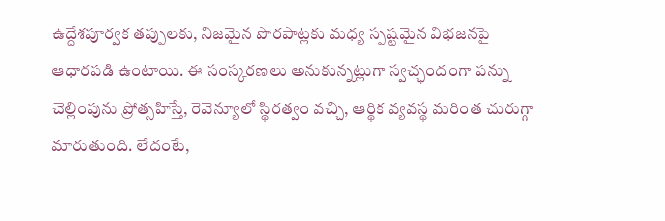ఉద్దేశపూర్వక తప్పులకు, నిజమైన పొరపాట్లకు మధ్య స్పష్టమైన విభజనపై ఆధారపడి ఉంటాయి. ఈ సంస్కరణలు అనుకున్నట్లుగా స్వచ్ఛందంగా పన్ను చెల్లింపును ప్రోత్సహిస్తే, రెవెన్యూలో స్థిరత్వం వచ్చి, ఆర్థిక వ్యవస్థ మరింత చురుగ్గా మారుతుంది. లేదంటే,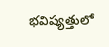భవిష్యత్తులో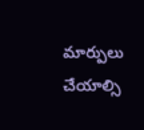మార్పులు చేయాల్సి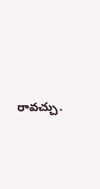రావచ్చు.